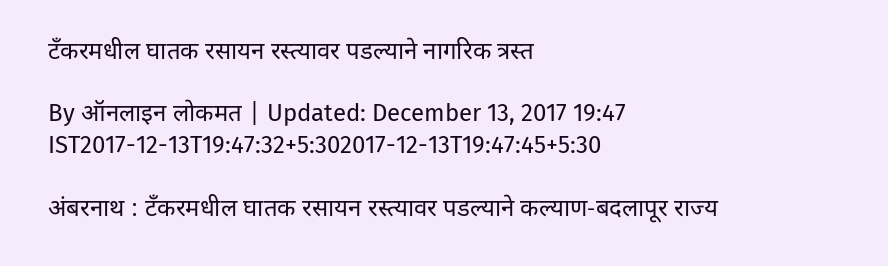टँकरमधील घातक रसायन रस्त्यावर पडल्याने नागरिक त्रस्त

By ऑनलाइन लोकमत | Updated: December 13, 2017 19:47 IST2017-12-13T19:47:32+5:302017-12-13T19:47:45+5:30

अंबरनाथ : टँकरमधील घातक रसायन रस्त्यावर पडल्याने कल्याण-बदलापूर राज्य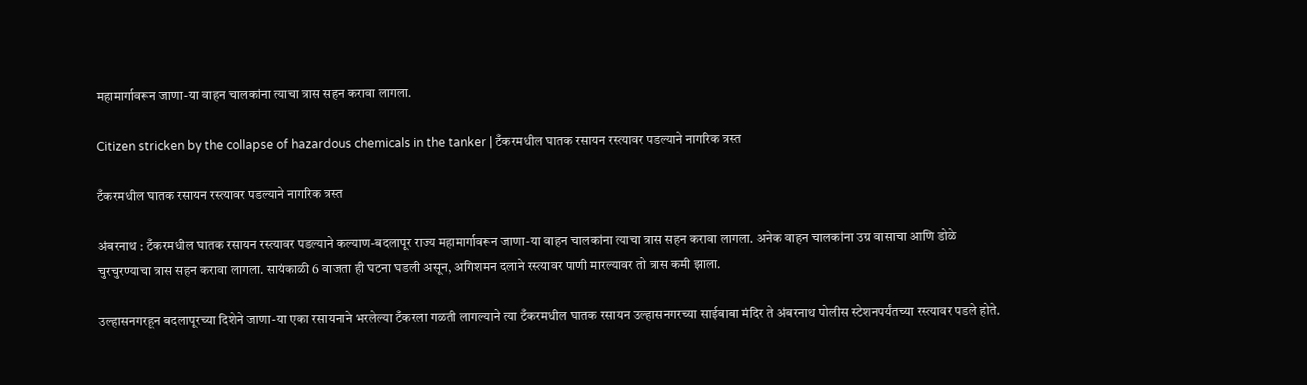महामार्गावरून जाणा-या वाहन चालकांना त्याचा त्रास सहन करावा लागला.

Citizen stricken by the collapse of hazardous chemicals in the tanker | टँकरमधील घातक रसायन रस्त्यावर पडल्याने नागरिक त्रस्त

टँकरमधील घातक रसायन रस्त्यावर पडल्याने नागरिक त्रस्त

अंबरनाथ : टँकरमधील घातक रसायन रस्त्यावर पडल्याने कल्याण-बदलापूर राज्य महामार्गावरून जाणा-या वाहन चालकांना त्याचा त्रास सहन करावा लागला. अनेक वाहन चालकांना उग्र वासाचा आणि डोळे चुरचुरण्याचा त्रास सहन करावा लागला. सायंकाळी 6 वाजता ही घटना घडली असून, अगिशमन दलाने रस्त्यावर पाणी मारल्यावर तो त्रास कमी झाला.

उल्हासनगरहून बदलापूरच्या दिशेने जाणा-या एका रसायनाने भरलेल्या टँकरला गळती लागल्याने त्या टँकरमधील घातक रसायन उल्हासनगरच्या साईबाबा मंदिर ते अंबरनाथ पोलीस स्टेशनपर्यंतच्या रस्त्यावर पडले होते.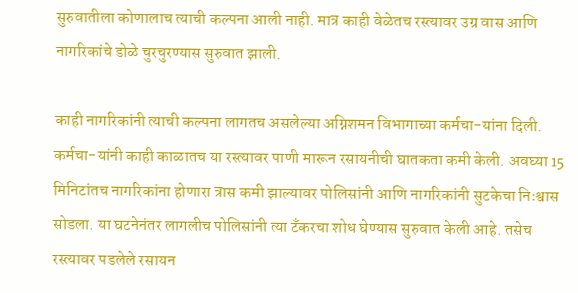सुरुवातीला कोणालाच त्याची कल्पना आली नाही. मात्र काही वेळेतच रस्त्यावर उग्र वास आणि नागरिकांचे डोळे चुरचुरण्यास सुरुवात झाली.

काही नागरिकांनी त्याची कल्पना लागतच असलेल्या अग्निशमन विभागाच्या कर्मचा-यांना दिली. कर्मचा-यांनी काही काळातच या रस्त्यावर पाणी मारून रसायनीची घातकता कमी केली. अवघ्या 15 मिनिटांतच नागरिकांना होणारा त्रास कमी झाल्यावर पोलिसांनी आणि नागरिकांनी सुटकेचा निःश्वास सोडला. या घटनेनंतर लागलीच पोलिसांनी त्या टँकरचा शोध घेण्यास सुरुवात केली आहे. तसेच रस्त्यावर पडलेले रसायन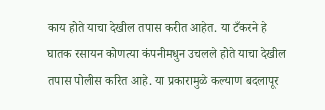काय होते याचा देखील तपास करीत आहेत. या टँकरने हे घातक रसायन कोणत्या कंपनीमधुन उचलले होते याचा देखील तपास पोलीस करित आहे. या प्रकारामुळे कल्याण बदलापूर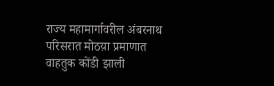राज्य महामार्गावरील अंबरनाथ परिसरात मोठय़ा प्रमाणात वाहतुक कोंडी झाली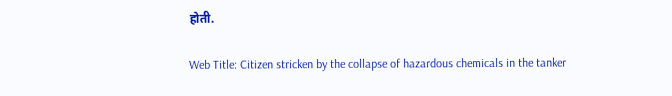होती.

Web Title: Citizen stricken by the collapse of hazardous chemicals in the tanker